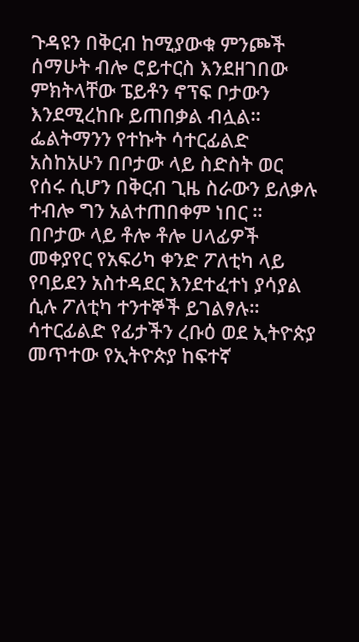ጉዳዩን በቅርብ ከሚያውቁ ምንጮች ሰማሁት ብሎ ሮይተርስ እንደዘገበው ምክትላቸው ፔይቶን ኖፕፍ ቦታውን እንደሚረከቡ ይጠበቃል ብሏል።
ፌልትማንን የተኩት ሳተርፊልድ አስከአሁን በቦታው ላይ ስድስት ወር የሰሩ ሲሆን በቅርብ ጊዜ ስራውን ይለቃሉ ተብሎ ግን አልተጠበቀም ነበር ።
በቦታው ላይ ቶሎ ቶሎ ሀላፊዎች መቀያየር የአፍሪካ ቀንድ ፖለቲካ ላይ የባይደን አስተዳደር እንደተፈተነ ያሳያል ሲሉ ፖለቲካ ተንተኞች ይገልፃሉ።
ሳተርፊልድ የፊታችን ረቡዕ ወደ ኢትዮጵያ መጥተው የኢትዮጵያ ከፍተኛ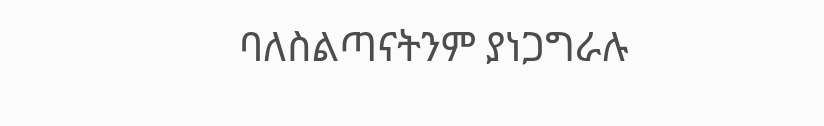ባለስልጣናትንም ያነጋግራሉ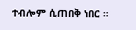ተብሎም ሲጠበቅ ነበር ።